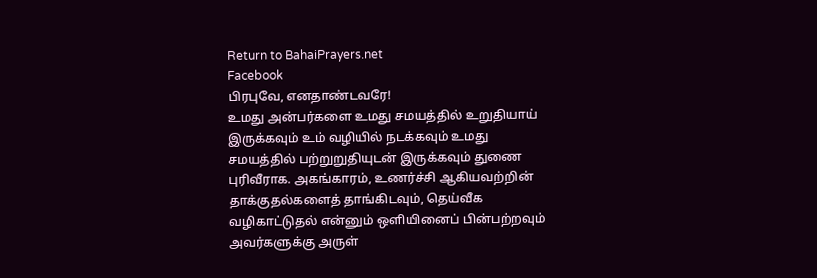Return to BahaiPrayers.net
Facebook
பிரபுவே, எனதாண்டவரே!
உமது அன்பர்களை உமது சமயத்தில் உறுதியாய் இருக்கவும் உம் வழியில் நடக்கவும் உமது சமயத்தில் பற்றுறுதியுடன் இருக்கவும் துணை புரிவீராக. அகங்காரம், உணர்ச்சி ஆகியவற்றின் தாக்குதல்களைத் தாங்கிடவும், தெய்வீக வழிகாட்டுதல் என்னும் ஒளியினைப் பின்பற்றவும் அவர்களுக்கு அருள்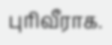புரிவீராக.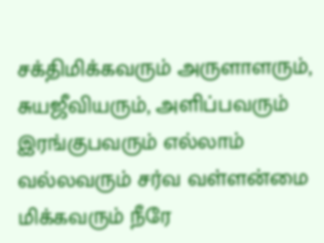சக்திமிக்கவரும் அருளாளரும், சுயஜீவியரும், அளிப்பவரும் இரங்குபவரும் எல்லாம் வல்லவரும் சர்வ வள்ளன்மை மிக்கவரும் நீரே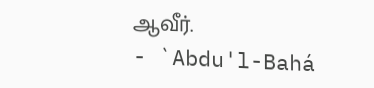ஆவீர்.
- `Abdu'l-Bahá